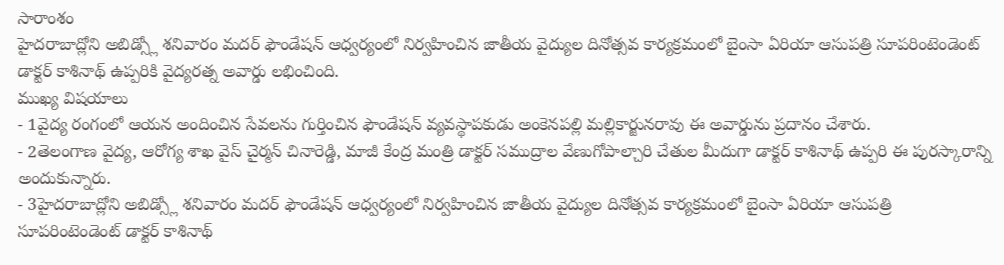సారాంశం
హైదరాబాద్లోని అబిడ్స్లో శనివారం మదర్ ఫౌండేషన్ ఆధ్వర్యంలో నిర్వహించిన జాతీయ వైద్యుల దినోత్సవ కార్యక్రమంలో బైంసా ఏరియా ఆసుపత్రి సూపరింటెండెంట్ డాక్టర్ కాశినాథ్ ఉప్పరికి వైద్యరత్న అవార్డు లభించింది.
ముఖ్య విషయాలు
- 1వైద్య రంగంలో ఆయన అందించిన సేవలను గుర్తించిన ఫౌండేషన్ వ్యవస్థాపకుడు అంకెనపల్లి మల్లికార్జునరావు ఈ అవార్డును ప్రదానం చేశారు.
- 2తెలంగాణ వైద్య, ఆరోగ్య శాఖ వైస్ చైర్మన్ చినారెడ్డి, మాజీ కేంద్ర మంత్రి డాక్టర్ సముద్రాల వేణుగోపాల్చారి చేతుల మీదుగా డాక్టర్ కాశినాథ్ ఉప్పరి ఈ పురస్కారాన్ని అందుకున్నారు.
- 3హైదరాబాద్లోని అబిడ్స్లో శనివారం మదర్ ఫౌండేషన్ ఆధ్వర్యంలో నిర్వహించిన జాతీయ వైద్యుల దినోత్సవ కార్యక్రమంలో బైంసా ఏరియా ఆసుపత్రి సూపరింటెండెంట్ డాక్టర్ కాశినాథ్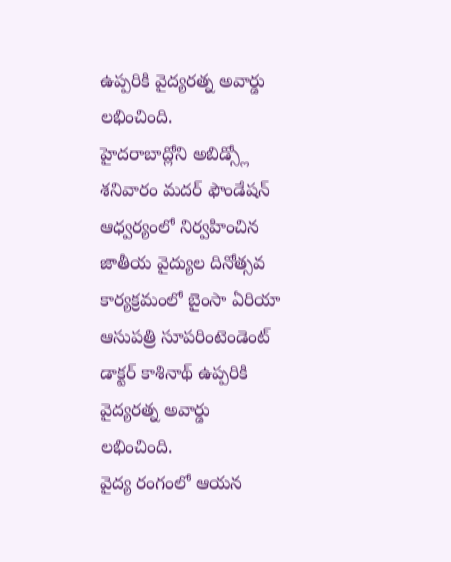ఉప్పరికి వైద్యరత్న అవార్డు లభించింది.
హైదరాబాద్లోని అబిడ్స్లో శనివారం మదర్ ఫౌండేషన్ ఆధ్వర్యంలో నిర్వహించిన జాతీయ వైద్యుల దినోత్సవ కార్యక్రమంలో బైంసా ఏరియా ఆసుపత్రి సూపరింటెండెంట్ డాక్టర్ కాశినాథ్ ఉప్పరికి వైద్యరత్న అవార్డు లభించింది.
వైద్య రంగంలో ఆయన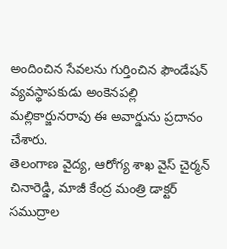అందించిన సేవలను గుర్తించిన ఫౌండేషన్ వ్యవస్థాపకుడు అంకెనపల్లి మల్లికార్జునరావు ఈ అవార్డును ప్రదానం చేశారు.
తెలంగాణ వైద్య, ఆరోగ్య శాఖ వైస్ చైర్మన్ చినారెడ్డి, మాజీ కేంద్ర మంత్రి డాక్టర్ సముద్రాల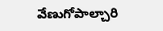వేణుగోపాల్చారి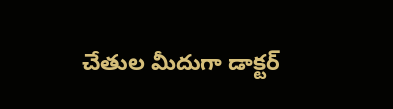చేతుల మీదుగా డాక్టర్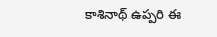కాశినాథ్ ఉప్పరి ఈ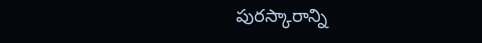పురస్కారాన్ని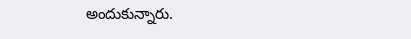అందుకున్నారు.